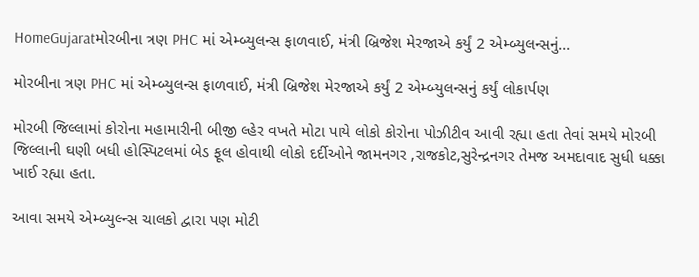HomeGujaratમોરબીના ત્રણ PHC માં એમ્બ્યુલન્સ ફાળવાઈ, મંત્રી બ્રિજેશ મેરજાએ કર્યું 2 એમ્બ્યુલન્સનું...

મોરબીના ત્રણ PHC માં એમ્બ્યુલન્સ ફાળવાઈ, મંત્રી બ્રિજેશ મેરજાએ કર્યું 2 એમ્બ્યુલન્સનું કર્યું લોકાર્પણ

મોરબી જિલ્લામાં કોરોના મહામારીની બીજી લ્હેર વખતે મોટા પાયે લોકો કોરોના પોઝીટીવ આવી રહ્યા હતા તેવાં સમયે મોરબી જિલ્લાની ઘણી બધી હોસ્પિટલમાં બેડ ફૂલ હોવાથી લોકો દર્દીઓને જામનગર ,રાજકોટ,સુરેન્દ્રનગર તેમજ અમદાવાદ સુધી ધક્કા ખાઈ રહ્યા હતા.

આવા સમયે એમ્બ્યુલ્ન્સ ચાલકો દ્વારા પણ મોટી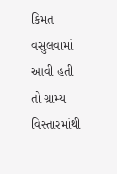કિમત વસુલવામાં આવી હતી તો ગ્રામ્ય વિસ્તારમાંથી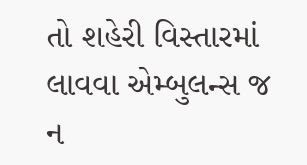તો શહેરી વિસ્તારમાં લાવવા એમ્બુલન્સ જ ન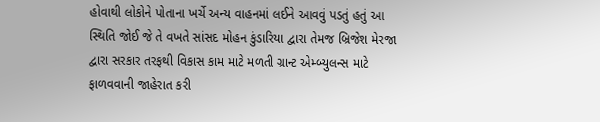હોવાથી લોકોને પોતાના ખર્ચે અન્ય વાહનમાં લઈને આવવું પડતું હતું આ સ્થિતિ જોઈ જે તે વખતે સાંસદ મોહન કુંડારિયા દ્વારા તેમજ બ્રિજેશ મેરજા દ્વારા સરકાર તરફથી વિકાસ કામ માટે મળતી ગ્રાન્ટ એમ્બ્યુલન્સ માટે ફાળવવાની જાહેરાત કરી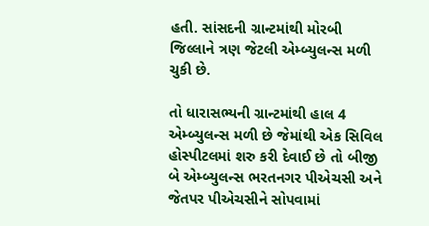હતી. સાંસદની ગ્રાન્ટમાંથી મોરબી જિલ્લાને ત્રણ જેટલી એમ્બ્યુલન્સ મળી ચુકી છે.

તો ધારાસભ્યની ગ્રાન્ટમાંથી હાલ 4 એમ્બ્યુલન્સ મળી છે જેમાંથી એક સિવિલ હોસ્પીટલમાં શરુ કરી દેવાઈ છે તો બીજી બે એમ્બ્યુલન્સ ભરતનગર પીએચસી અને જેતપર પીએચસીને સોપવામાં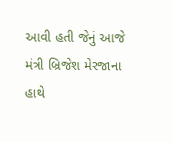આવી હતી જેનું આજે મંત્રી બ્રિજેશ મેરજાના હાથે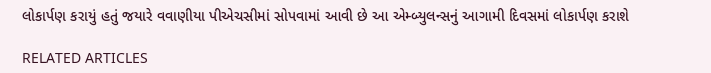લોકાર્પણ કરાયું હતું જયારે વવાણીયા પીએચસીમાં સોપવામાં આવી છે આ એમ્બ્યુલન્સનું આગામી દિવસમાં લોકાર્પણ કરાશે

RELATED ARTICLES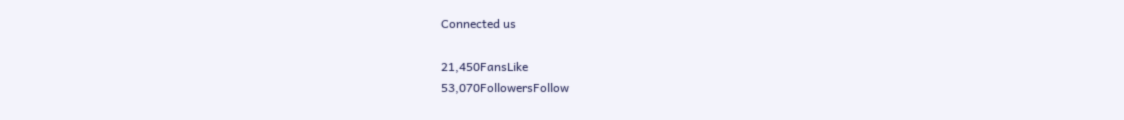Connected us

21,450FansLike
53,070FollowersFollow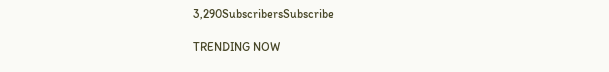3,290SubscribersSubscribe

TRENDING NOW